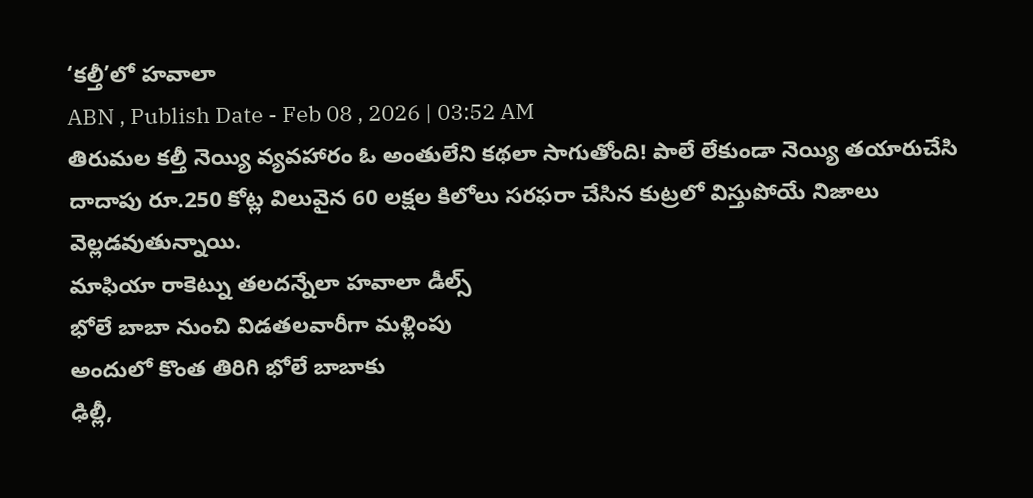‘కల్తీ’లో హవాలా
ABN , Publish Date - Feb 08 , 2026 | 03:52 AM
తిరుమల కల్తీ నెయ్యి వ్యవహారం ఓ అంతులేని కథలా సాగుతోంది! పాలే లేకుండా నెయ్యి తయారుచేసి దాదాపు రూ.250 కోట్ల విలువైన 60 లక్షల కిలోలు సరఫరా చేసిన కుట్రలో విస్తుపోయే నిజాలు వెల్లడవుతున్నాయి.
మాఫియా రాకెట్ను తలదన్నేలా హవాలా డీల్స్
భోలే బాబా నుంచి విడతలవారీగా మళ్లింపు
అందులో కొంత తిరిగి భోలే బాబాకు
ఢిల్లీ,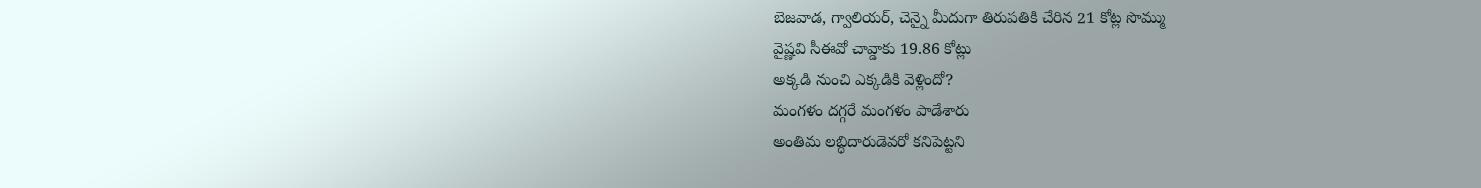బెజవాడ, గ్వాలియర్, చెన్నై మీదుగా తిరుపతికి చేరిన 21 కోట్ల సొమ్ము
వైష్ణవి సీఈవో చావ్డాకు 19.86 కోట్లు
అక్కడి నుంచి ఎక్కడికి వెళ్లిందో?
మంగళం దగ్గరే మంగళం పాడేశారు
అంతిమ లబ్ధిదారుడెవరో కనిపెట్టని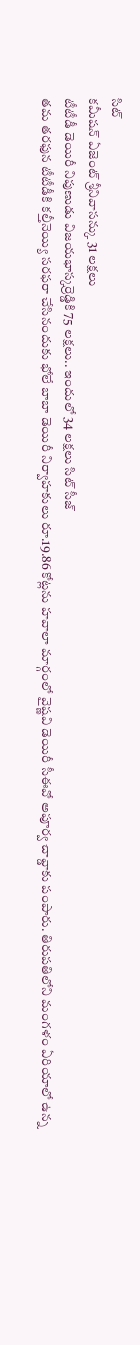సిట్
కమీషన్ ఏజెంట్ శ్రీనివాసన్కు 31 లక్షలు
టీటీడీ డెయిరీ నిపుణుడు విజయభాస్కర్రెడ్డికి 75 లక్షలు.. ఇందులో 34 లక్షలు సిట్ సీజ్
తమ తరఫున టీటీడీకి కల్తీనెయ్యి సరఫరా చేసినందుకు భోలే బాబా డెయిరీ నిర్వాహకులు రూ.19.86 కోట్లను హవాలా మార్గంలో వైష్ణవి డెయిరీ సీఈవో అపూర్వ చావ్డాకు పంపారు. తిరుపతిలోని మంగళం ఏరియాలో ఉన్న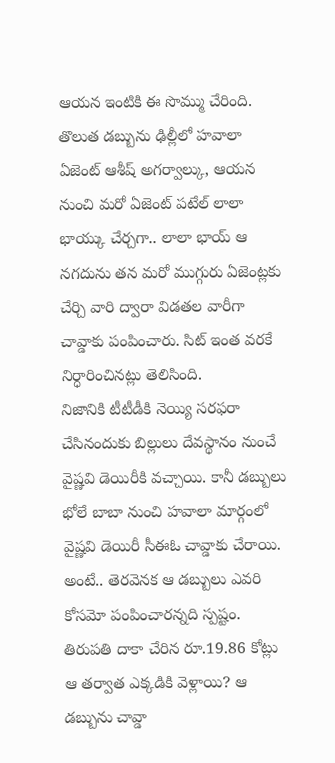ఆయన ఇంటికి ఈ సొమ్ము చేరింది. తొలుత డబ్బును ఢిల్లీలో హవాలా ఏజెంట్ ఆశీష్ అగర్వాల్కు, ఆయన నుంచి మరో ఏజెంట్ పటేల్ లాలా భాయ్కు చేర్చగా.. లాలా భాయ్ ఆ నగదును తన మరో ముగ్గురు ఏజెంట్లకు చేర్చి వారి ద్వారా విడతల వారీగా చావ్డాకు పంపించారు. సిట్ ఇంత వరకే నిర్ధారించినట్లు తెలిసింది.
నిజానికి టీటీడీకి నెయ్యి సరఫరా చేసినందుకు బిల్లులు దేవస్థానం నుంచే వైష్ణవి డెయిరీకి వచ్చాయి. కానీ డబ్బులు భోలే బాబా నుంచి హవాలా మార్గంలో వైష్ణవి డెయిరీ సీఈఓ చావ్డాకు చేరాయి. అంటే.. తెరవెనక ఆ డబ్బులు ఎవరి కోసమో పంపించారన్నది స్పష్టం. తిరుపతి దాకా చేరిన రూ.19.86 కోట్లు ఆ తర్వాత ఎక్కడికి వెళ్లాయి? ఆ డబ్బును చావ్డా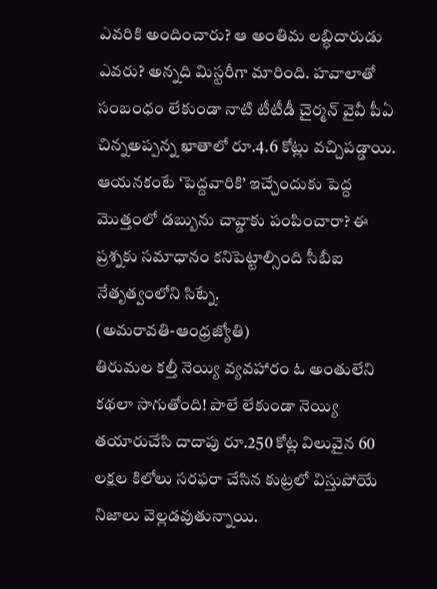ఎవరికి అందించారు? ఆ అంతిమ లబ్ధిదారుడు ఎవరు? అన్నది మిస్టరీగా మారింది. హవాలాతో సంబంధం లేకుండా నాటి టీటీడీ చైర్మన్ వైవీ పీఏ చిన్నఅప్పన్న ఖాతాలో రూ.4.6 కోట్లు వచ్చిపడ్డాయి. ఆయనకంటే ‘పెద్దవారికి’ ఇచ్చేందుకు పెద్ద మొత్తంలో డబ్బును చావ్డాకు పంపించారా? ఈ ప్రశ్నకు సమాధానం కనిపెట్టాల్సింది సీబీఐ నేతృత్వంలోని సిట్నే.
(అమరావతి-ఆంధ్రజ్యోతి)
తిరుమల కల్తీ నెయ్యి వ్యవహారం ఓ అంతులేని కథలా సాగుతోంది! పాలే లేకుండా నెయ్యి తయారుచేసి దాదాపు రూ.250 కోట్ల విలువైన 60 లక్షల కిలోలు సరఫరా చేసిన కుట్రలో విస్తుపోయే నిజాలు వెల్లడవుతున్నాయి.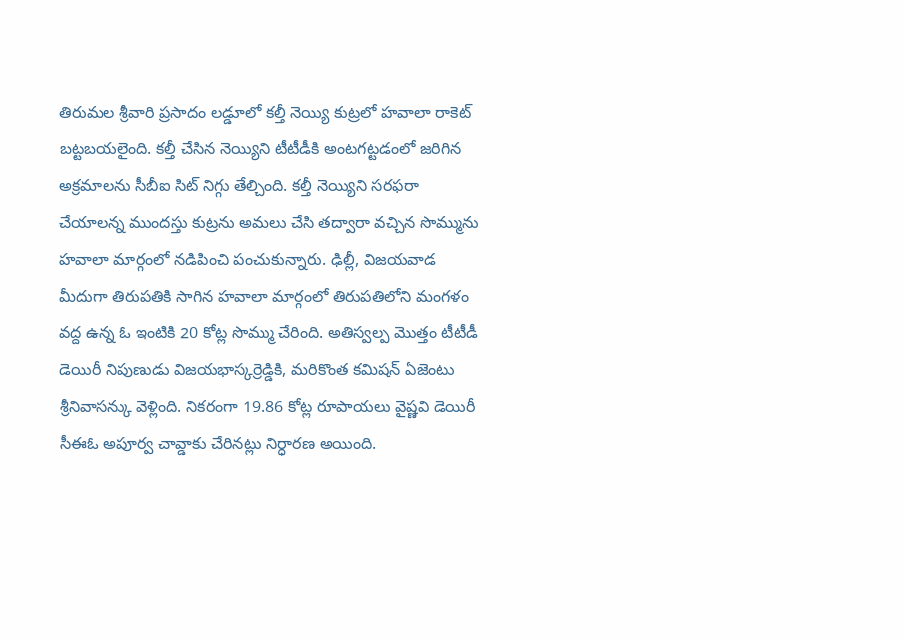తిరుమల శ్రీవారి ప్రసాదం లడ్డూలో కల్తీ నెయ్యి కుట్రలో హవాలా రాకెట్ బట్టబయలైంది. కల్తీ చేసిన నెయ్యిని టీటీడీకి అంటగట్టడంలో జరిగిన అక్రమాలను సీబీఐ సిట్ నిగ్గు తేల్చింది. కల్తీ నెయ్యిని సరఫరా చేయాలన్న ముందస్తు కుట్రను అమలు చేసి తద్వారా వచ్చిన సొమ్మును హవాలా మార్గంలో నడిపించి పంచుకున్నారు. ఢిల్లీ, విజయవాడ మీదుగా తిరుపతికి సాగిన హవాలా మార్గంలో తిరుపతిలోని మంగళం వద్ద ఉన్న ఓ ఇంటికి 20 కోట్ల సొమ్ము చేరింది. అతిస్వల్ప మొత్తం టీటీడీ డెయిరీ నిపుణుడు విజయభాస్కర్రెడ్డికి, మరికొంత కమిషన్ ఏజెంటు శ్రీనివాసన్కు వెళ్లింది. నికరంగా 19.86 కోట్ల రూపాయలు వైష్ణవి డెయిరీ సీఈఓ అపూర్వ చావ్డాకు చేరినట్లు నిర్ధారణ అయింది.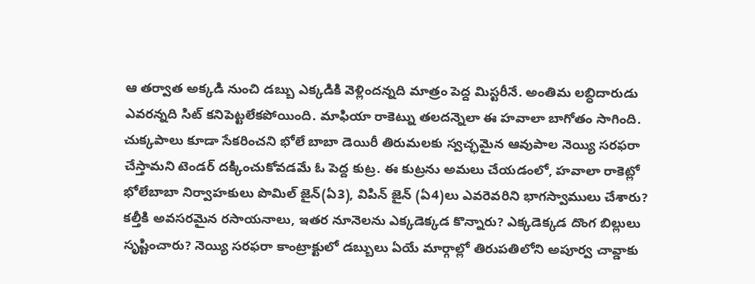ఆ తర్వాత అక్కడి నుంచి డబ్బు ఎక్కడికి వెళ్లిందన్నది మాత్రం పెద్ద మిస్టరీనే. అంతిమ లబ్ధిదారుడు ఎవరన్నది సిట్ కనిపెట్టలేకపోయింది. మాఫియా రాకెట్ను తలదన్నెలా ఈ హవాలా బాగోతం సాగింది. చుక్కపాలు కూడా సేకరించని భోలే బాబా డెయిరీ తిరుమలకు స్వచ్ఛమైన ఆవుపాల నెయ్యి సరఫరా చేస్తామని టెండర్ దక్కించుకోవడమే ఓ పెద్ద కుట్ర. ఈ కుట్రను అమలు చేయడంలో, హవాలా రాకెట్లో భోలేబాబా నిర్వాహకులు పొమిల్ జైన్(ఏ3), విపిన్ జైన్ (ఏ4)లు ఎవరెవరిని భాగస్వాములు చేశారు? కల్తీకి అవసరమైన రసాయనాలు, ఇతర నూనెలను ఎక్కడెక్కడ కొన్నారు? ఎక్కడెక్కడ దొంగ బిల్లులు సృష్టించారు? నెయ్యి సరఫరా కాంట్రాక్టులో డబ్బులు ఏయే మార్గాల్లో తిరుపతిలోని అపూర్వ చావ్డాకు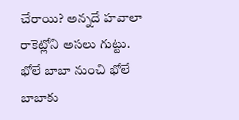చేరాయి? అన్నదే హవాలా రాకెట్లోని అసలు గుట్టు.
భోలే బాబా నుంచి భోలే బాబాకు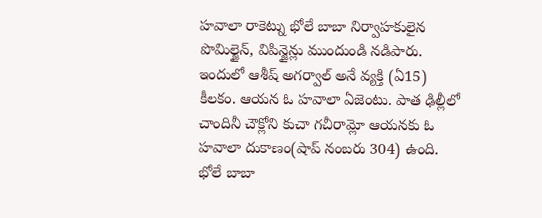హవాలా రాకెట్ను భోలే బాబా నిర్వాహకులైన పొమిల్జైన్, విపిన్జైన్లు ముందుండి నడిపారు. ఇందులో ఆశీష్ అగర్వాల్ అనే వ్యక్తి (ఏ15) కీలకం. ఆయన ఓ హవాలా ఏజెంటు. పాత ఢిల్లీలో చాందినీ చౌక్లోని కుచా గచీరామ్లో ఆయనకు ఓ హవాలా దుకాణం(షాప్ నంబరు 304) ఉంది. భోలే బాబా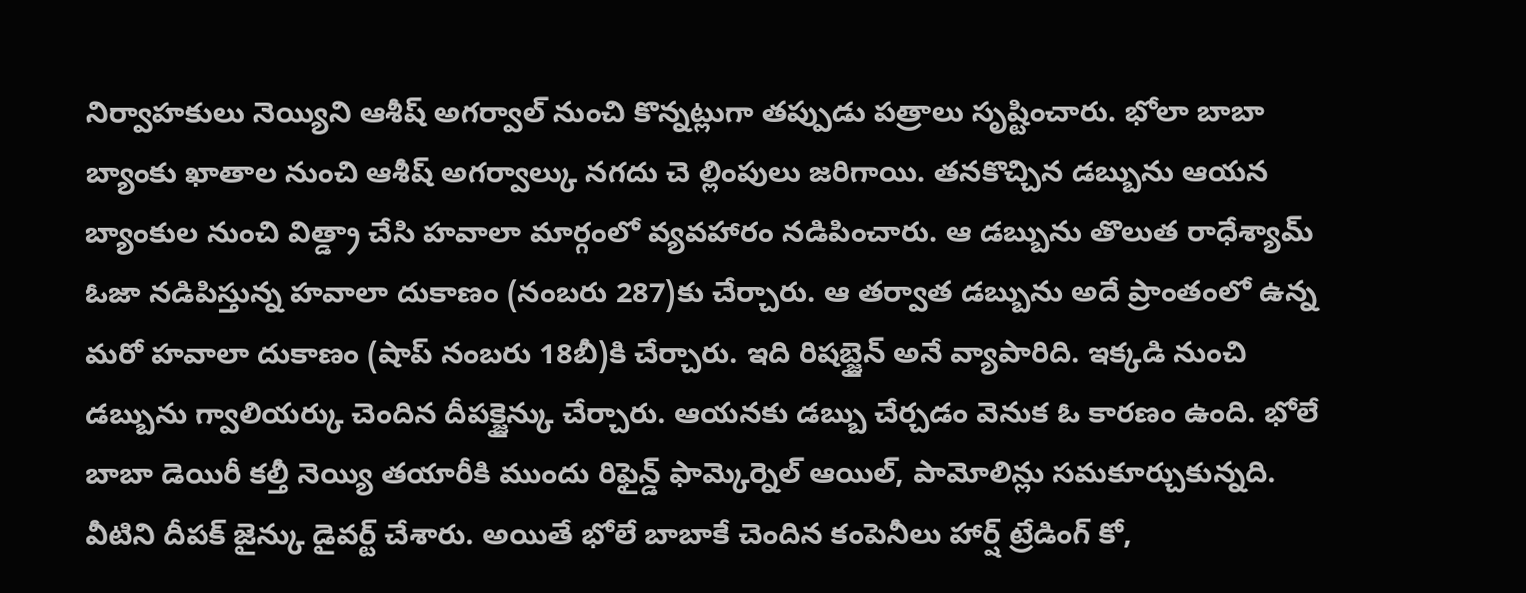నిర్వాహకులు నెయ్యిని ఆశీష్ అగర్వాల్ నుంచి కొన్నట్లుగా తప్పుడు పత్రాలు సృష్టించారు. భోలా బాబా బ్యాంకు ఖాతాల నుంచి ఆశీష్ అగర్వాల్కు నగదు చె ల్లింపులు జరిగాయి. తనకొచ్చిన డబ్బును ఆయన బ్యాంకుల నుంచి విత్డ్రా చేసి హవాలా మార్గంలో వ్యవహారం నడిపించారు. ఆ డబ్బును తొలుత రాధేశ్యామ్ ఓజా నడిపిస్తున్న హవాలా దుకాణం (నంబరు 287)కు చేర్చారు. ఆ తర్వాత డబ్బును అదే ప్రాంతంలో ఉన్న మరో హవాలా దుకాణం (షాప్ నంబరు 18బీ)కి చేర్చారు. ఇది రిషబ్జైన్ అనే వ్యాపారిది. ఇక్కడి నుంచి డబ్బును గ్వాలియర్కు చెందిన దీపక్జైన్కు చేర్చారు. ఆయనకు డబ్బు చేర్చడం వెనుక ఓ కారణం ఉంది. భోలే బాబా డెయిరీ కల్తీ నెయ్యి తయారీకి ముందు రిఫైన్డ్ ఫామ్కెర్నెల్ ఆయిల్, పామోలిన్లు సమకూర్చుకున్నది. వీటిని దీపక్ జైన్కు డైవర్ట్ చేశారు. అయితే భోలే బాబాకే చెందిన కంపెనీలు హార్ష్ ట్రేడింగ్ కో,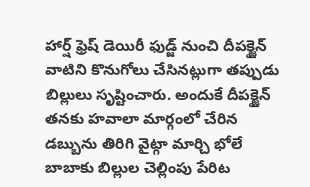హార్ష్ ఫ్రెష్ డెయిరీ ఫుడ్జ్ నుంచి దీపక్జైన్ వాటిని కొనుగోలు చేసినట్లుగా తప్పుడు బిల్లులు సృష్టించారు. అందుకే దీపక్జైన్ తనకు హవాలా మార్గంలో చేరిన డబ్బును తిరిగి వైట్గా మార్చి భోలే బాబాకు బిల్లుల చెల్లింపు పేరిట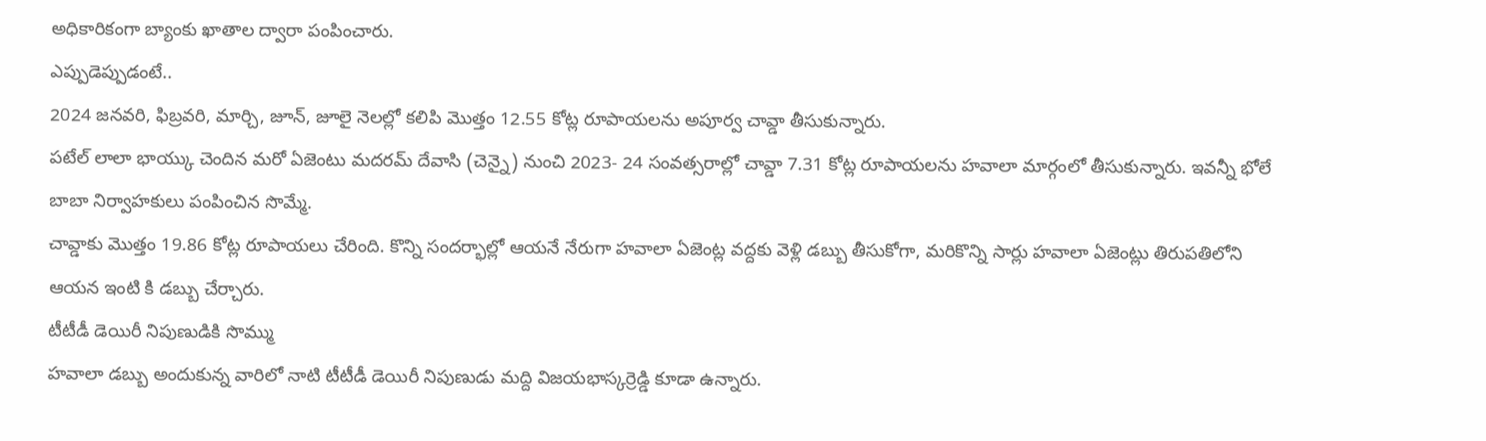అధికారికంగా బ్యాంకు ఖాతాల ద్వారా పంపించారు.
ఎప్పుడెప్పుడంటే..
2024 జనవరి, ఫిబ్రవరి, మార్చి, జూన్, జూలై నెలల్లో కలిపి మొత్తం 12.55 కోట్ల రూపాయలను అపూర్వ చావ్డా తీసుకున్నారు.
పటేల్ లాలా భాయ్కు చెందిన మరో ఏజెంటు మదరమ్ దేవాసి (చెన్నై) నుంచి 2023- 24 సంవత్సరాల్లో చావ్డా 7.31 కోట్ల రూపాయలను హవాలా మార్గంలో తీసుకున్నారు. ఇవన్నీ భోలే బాబా నిర్వాహకులు పంపించిన సొమ్మే.
చావ్డాకు మొత్తం 19.86 కోట్ల రూపాయలు చేరింది. కొన్ని సందర్భాల్లో ఆయనే నేరుగా హవాలా ఏజెంట్ల వద్దకు వెళ్లి డబ్బు తీసుకోగా, మరికొన్ని సార్లు హవాలా ఏజెంట్లు తిరుపతిలోని ఆయన ఇంటి కి డబ్బు చేర్చారు.
టీటీడీ డెయిరీ నిపుణుడికి సొమ్ము
హవాలా డబ్బు అందుకున్న వారిలో నాటి టీటీడీ డెయిరీ నిపుణుడు మద్ది విజయభాస్కర్రెడ్డి కూడా ఉన్నారు.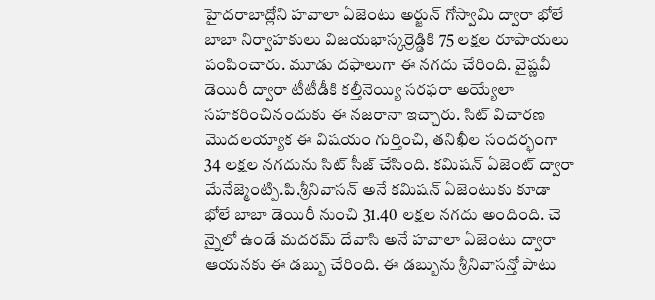హైదరాబాద్లోని హవాలా ఏజెంటు అర్జున్ గోస్వామి ద్వారా భోలే బాబా నిర్వాహకులు విజయభాస్కర్రెడ్డికి 75 లక్షల రూపాయలు పంపించారు. మూడు దఫాలుగా ఈ నగదు చేరింది. వైష్ణవీ డెయిరీ ద్వారా టీటీడీకి కల్తీనెయ్యి సరఫరా అయ్యేలా సహకరించినందుకు ఈ నజరానా ఇచ్చారు. సిట్ విచారణ మొదలయ్యాక ఈ విషయం గుర్తించి, తనిఖీల సందర్భంగా 34 లక్షల నగదును సిట్ సీజ్ చేసింది. కమిషన్ ఏజెంట్ ద్వారా మేనేజ్మెంట్పి.పి.శ్రీనివాసన్ అనే కమిషన్ ఏజెంటుకు కూడా భోలే బాబా డెయిరీ నుంచి 31.40 లక్షల నగదు అందింది. చె న్నైలో ఉండే మదరమ్ దేవాసి అనే హవాలా ఏజెంటు ద్వారా ఆయనకు ఈ డబ్బు చేరింది. ఈ డబ్బును శ్రీనివాసన్తో పాటు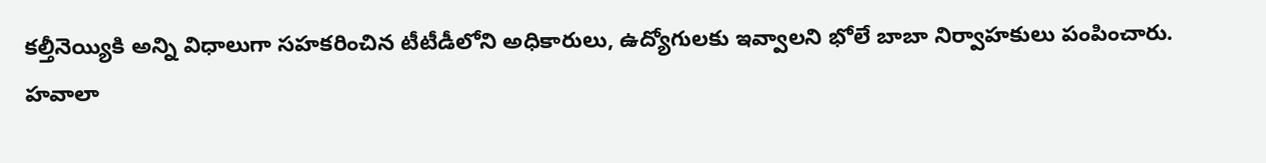కల్తీనెయ్యికి అన్ని విధాలుగా సహకరించిన టీటీడీలోని అధికారులు, ఉద్యోగులకు ఇవ్వాలని భోలే బాబా నిర్వాహకులు పంపించారు.
హవాలా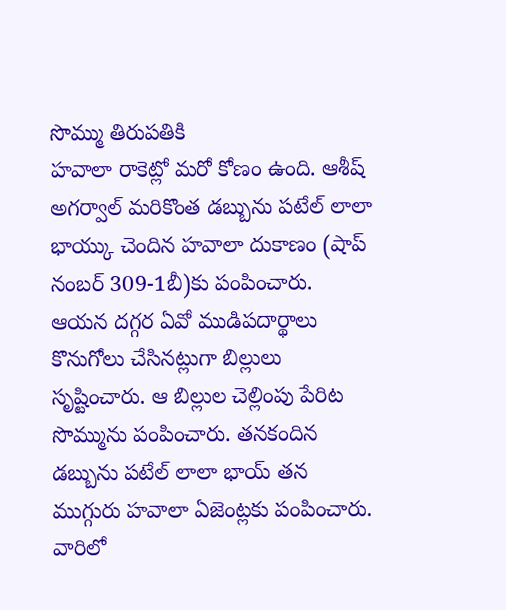సొమ్ము తిరుపతికి
హవాలా రాకెట్లో మరో కోణం ఉంది. ఆశీష్ అగర్వాల్ మరికొంత డబ్బును పటేల్ లాలా భాయ్కు చెందిన హవాలా దుకాణం (షాప్ నంబర్ 309-1బీ)కు పంపించారు. ఆయన దగ్గర ఏవో ముడిపదార్థాలు కొనుగోలు చేసినట్లుగా బిల్లులు సృష్టించారు. ఆ బిల్లుల చెల్లింపు పేరిట సొమ్మును పంపించారు. తనకందిన డబ్బును పటేల్ లాలా భాయ్ తన ముగ్గురు హవాలా ఏజెంట్లకు పంపించారు. వారిలో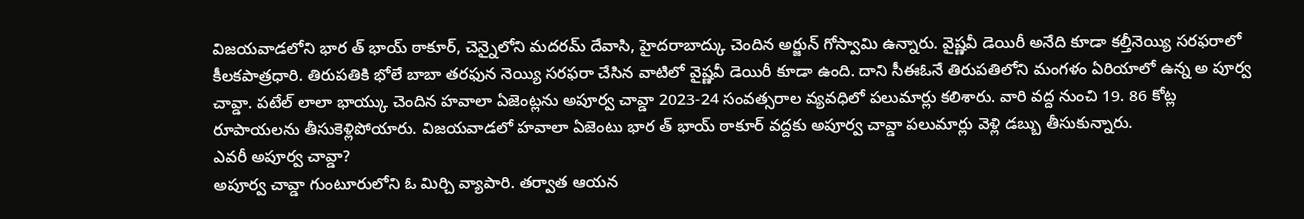విజయవాడలోని భార త్ భాయ్ ఠాకూర్, చెన్నైలోని మదరమ్ దేవాసి, హైదరాబాద్కు చెందిన అర్జున్ గోస్వామి ఉన్నారు. వైష్ణవీ డెయిరీ అనేది కూడా కల్తీనెయ్యి సరఫరాలో కీలకపాత్రధారి. తిరుపతికి భోలే బాబా తరఫున నెయ్యి సరఫరా చేసిన వాటిలో వైష్ణవీ డెయిరీ కూడా ఉంది. దాని సీఈఓనే తిరుపతిలోని మంగళం ఏరియాలో ఉన్న అ పూర్వ చావ్డా. పటేల్ లాలా భాయ్కు చెందిన హవాలా ఏజెంట్లను అపూర్వ చావ్డా 2023-24 సంవత్సరాల వ్యవధిలో పలుమార్లు కలిశారు. వారి వద్ద నుంచి 19. 86 కోట్ల రూపాయలను తీసుకెళ్లిపోయారు. విజయవాడలో హవాలా ఏజెంటు భార త్ భాయ్ ఠాకూర్ వద్దకు అపూర్వ చావ్డా పలుమార్లు వెళ్లి డబ్బు తీసుకున్నారు.
ఎవరీ అపూర్వ చావ్డా?
అపూర్వ చావ్డా గుంటూరులోని ఓ మిర్చి వ్యాపారి. తర్వాత ఆయన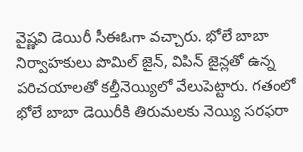వైష్ణవి డెయిరీ సీఈఓగా వచ్చారు. భోలే బాబా నిర్వాహకులు పొమిల్ జైన్, విపిన్ జైన్లతో ఉన్న పరిచయాలతో కల్తీనెయ్యిలో వేలుపెట్టారు. గతంలో భోలే బాబా డెయిరీకి తిరుమలకు నెయ్యి సరఫరా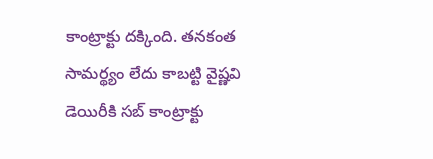కాంట్రాక్టు దక్కింది. తనకంత సామర్థ్యం లేదు కాబట్టి వైష్ణవి డెయిరీకి సబ్ కాంట్రాక్టు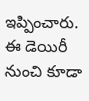ఇప్పించారు. ఈ డెయిరీ నుంచి కూడా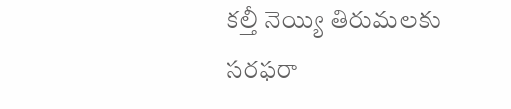కల్తీ నెయ్యి తిరుమలకు సరఫరా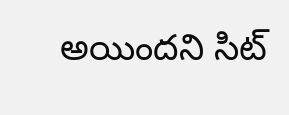అయిందని సిట్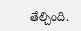తేల్చింది.